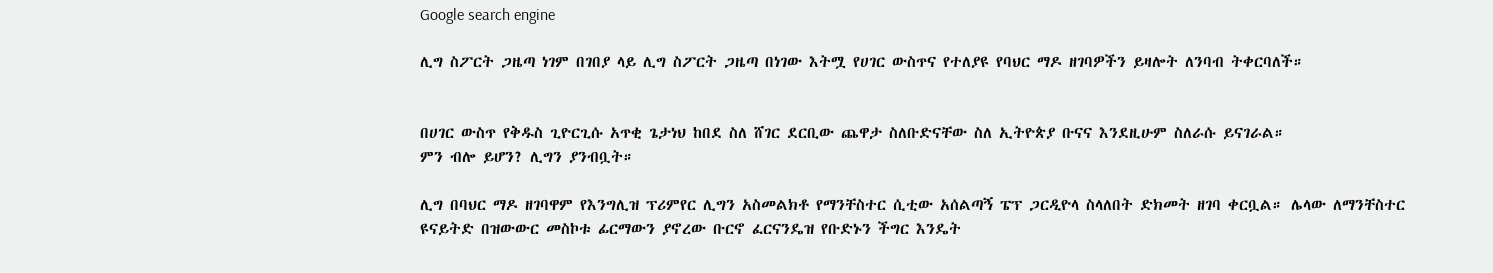Google search engine

ሊግ ስፖርት ጋዜጣ ነገም በገበያ ላይ ሊግ ስፖርት ጋዜጣ በነገው እትሟ የሀገር ውስጥና የተለያዩ የባህር ማዶ ዘገባዎችን ይዛሎት ለንባብ ትቀርባለች።


በሀገር ውስጥ የቅዱስ ጊዮርጊሱ አጥቂ ጌታነህ ከበደ ስለ ሸገር ደርቢው ጨዋታ ስለቡድናቸው ስለ ኢትዮጵያ ቡናና እንደዚሁም ስለራሱ ይናገራል።
ምን ብሎ ይሆን? ሊግን ያንብቧት።

ሊግ በባህር ማዶ ዘገባዋም የእንግሊዝ ፕሪምየር ሊግን አስመልክቶ የማንቸስተር ሲቲው አሰልጣኝ ፔፕ ጋርዲዮላ ስላለበት ድክመት ዘገባ ቀርቧል። ሌላው ለማንቸስተር ዩናይትድ በዝውውር መስኮቱ ፊርማውን ያኖረው ቡርኖ ፈርናንዴዝ የቡድኑን ችግር እንዴት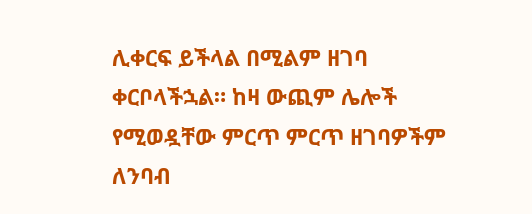ሊቀርፍ ይችላል በሚልም ዘገባ ቀርቦላችኋል። ከዛ ውጪም ሌሎች የሚወዷቸው ምርጥ ምርጥ ዘገባዎችም ለንባብ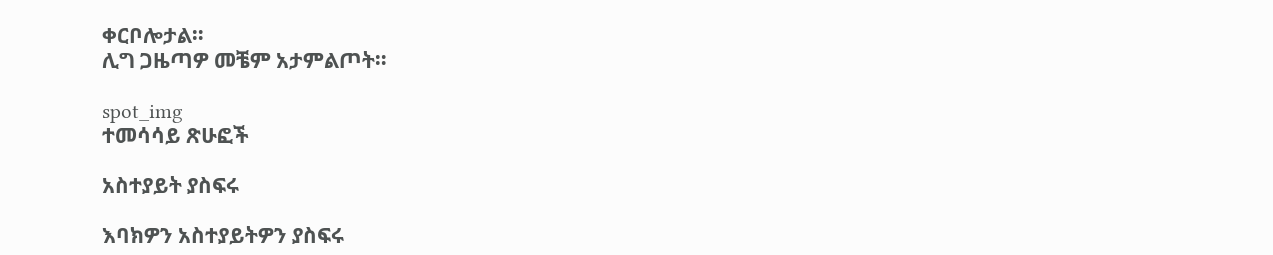ቀርቦሎታል።
ሊግ ጋዜጣዎ መቼም አታምልጦት።

spot_img
ተመሳሳይ ጽሁፎች

አስተያይት ያስፍሩ

እባክዎን አስተያይትዎን ያስፍሩ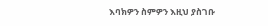እባክዎን ስምዎን እዚህ ያስገቡ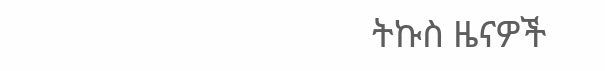ትኩስ ዜናዎች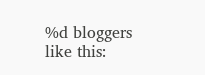%d bloggers like this: